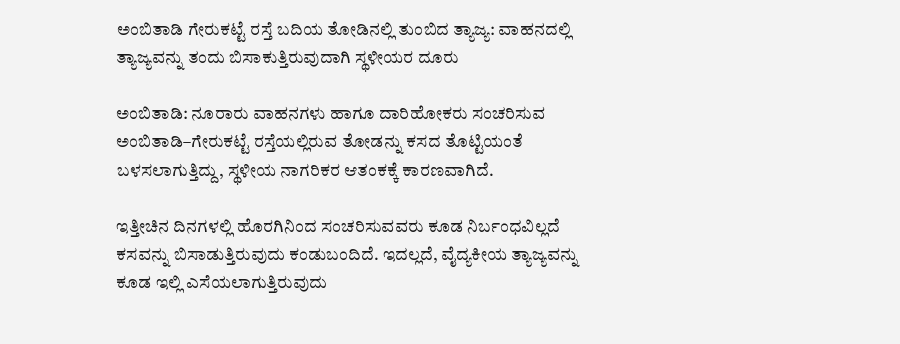ಅಂಬಿತಾಡಿ ಗೇರುಕಟ್ಟೆ ರಸ್ತೆ ಬದಿಯ ತೋಡಿನಲ್ಲಿ ತುಂಬಿದ ತ್ಯಾಜ್ಯ: ವಾಹನದಲ್ಲಿ ತ್ಯಾಜ್ಯವನ್ನು ತಂದು ಬಿಸಾಕುತ್ತಿರುವುದಾಗಿ ಸ್ಥಳೀಯರ ದೂರು

ಅಂಬಿತಾಡಿ: ನೂರಾರು ವಾಹನಗಳು ಹಾಗೂ ದಾರಿಹೋಕರು ಸಂಚರಿಸುವ ಅಂಬಿತಾಡಿ–ಗೇರುಕಟ್ಟೆ ರಸ್ತೆಯಲ್ಲಿರುವ ತೋಡನ್ನು ಕಸದ ತೊಟ್ಟಿಯಂತೆ ಬಳಸಲಾಗುತ್ತಿದ್ದು, ಸ್ಥಳೀಯ ನಾಗರಿಕರ ಆತಂಕಕ್ಕೆ ಕಾರಣವಾಗಿದೆ.

ಇತ್ತೀಚಿನ ದಿನಗಳಲ್ಲಿ ಹೊರಗಿನಿಂದ ಸಂಚರಿಸುವವರು ಕೂಡ ನಿರ್ಬಂಧವಿಲ್ಲದೆ ಕಸವನ್ನು ಬಿಸಾಡುತ್ತಿರುವುದು ಕಂಡುಬಂದಿದೆ. ಇದಲ್ಲದೆ, ವೈದ್ಯಕೀಯ ತ್ಯಾಜ್ಯವನ್ನು ಕೂಡ ಇಲ್ಲಿ ಎಸೆಯಲಾಗುತ್ತಿರುವುದು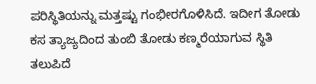ಪರಿಸ್ಥಿತಿಯನ್ನು ಮತ್ತಷ್ಟು ಗಂಭೀರಗೊಳಿಸಿದೆ. ಇದೀಗ ತೋಡು ಕಸ ತ್ಯಾಜ್ಯದಿಂದ ತುಂಬಿ ತೋಡು ಕಣ್ಮರೆಯಾಗುವ ಸ್ಥಿತಿ ತಲುಪಿದೆ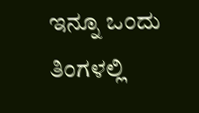ಇನ್ನೂ ಒಂದು ತಿಂಗಳಲ್ಲಿ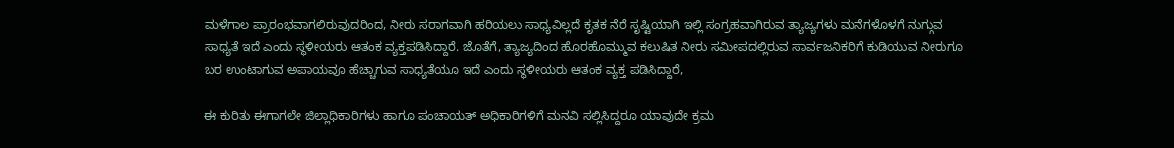ಮಳೆಗಾಲ ಪ್ರಾರಂಭವಾಗಲಿರುವುದರಿಂದ, ನೀರು ಸರಾಗವಾಗಿ ಹರಿಯಲು ಸಾಧ್ಯವಿಲ್ಲದೆ ಕೃತಕ ನೆರೆ ಸೃಷ್ಟಿಯಾಗಿ ಇಲ್ಲಿ ಸಂಗ್ರಹವಾಗಿರುವ ತ್ಯಾಜ್ಯಗಳು ಮನೆಗಳೊಳಗೆ ನುಗ್ಗುವ ಸಾಧ್ಯತೆ ಇದೆ ಎಂದು ಸ್ಥಳೀಯರು ಆತಂಕ ವ್ಯಕ್ತಪಡಿಸಿದ್ದಾರೆ. ಜೊತೆಗೆ, ತ್ಯಾಜ್ಯದಿಂದ ಹೊರಹೊಮ್ಮುವ ಕಲುಷಿತ ನೀರು ಸಮೀಪದಲ್ಲಿರುವ ಸಾರ್ವಜನಿಕರಿಗೆ ಕುಡಿಯುವ ನೀರುಗೂ ಬರ ಉಂಟಾಗುವ ಅಪಾಯವೂ ಹೆಚ್ಚಾಗುವ ಸಾಧ್ಯತೆಯೂ ಇದೆ ಎಂದು ಸ್ಥಳೀಯರು ಆತಂಕ ವ್ಯಕ್ತ ಪಡಿಸಿದ್ದಾರೆ,

ಈ ಕುರಿತು ಈಗಾಗಲೇ ಜಿಲ್ಲಾಧಿಕಾರಿಗಳು ಹಾಗೂ ಪಂಚಾಯತ್ ಅಧಿಕಾರಿಗಳಿಗೆ ಮನವಿ ಸಲ್ಲಿಸಿದ್ದರೂ ಯಾವುದೇ ಕ್ರಮ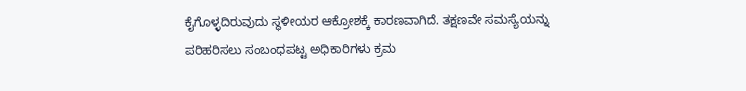ಕೈಗೊಳ್ಳದಿರುವುದು ಸ್ಥಳೀಯರ ಆಕ್ರೋಶಕ್ಕೆ ಕಾರಣವಾಗಿದೆ. ತಕ್ಷಣವೇ ಸಮಸ್ಯೆಯನ್ನು ಪರಿಹರಿಸಲು ಸಂಬಂಧಪಟ್ಟ ಅಧಿಕಾರಿಗಳು ಕ್ರಮ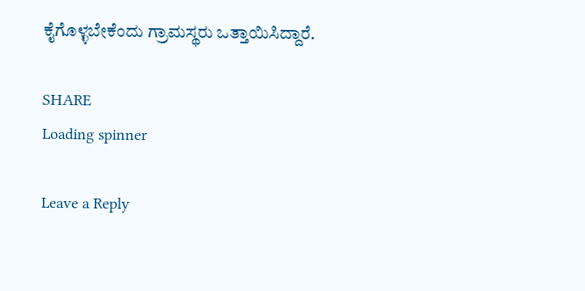ಕೈಗೊಳ್ಳಬೇಕೆಂದು ಗ್ರಾಮಸ್ಥರು ಒತ್ತಾಯಿಸಿದ್ದಾರೆ.

SHARE
Loading spinner

Leave a Reply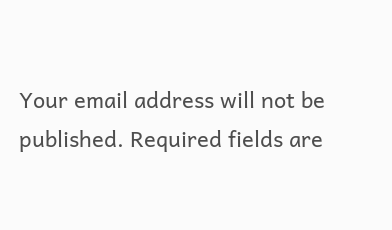Your email address will not be published. Required fields are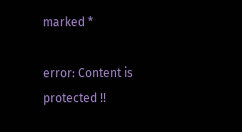marked *

error: Content is protected !!